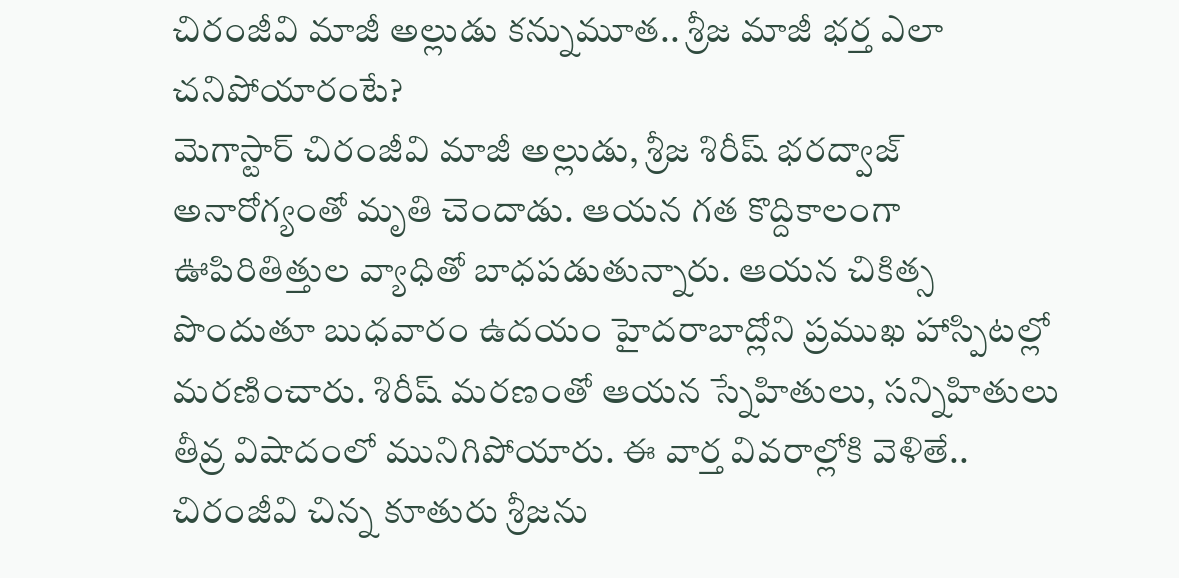చిరంజీవి మాజీ అల్లుడు కన్నుమూత.. శ్రీజ మాజీ భర్త ఎలా చనిపోయారంటే?
మెగాస్టార్ చిరంజీవి మాజీ అల్లుడు, శ్రీజ శిరీష్ భరద్వాజ్ అనారోగ్యంతో మృతి చెందాడు. ఆయన గత కొద్దికాలంగా ఊపిరితిత్తుల వ్యాధితో బాధపడుతున్నారు. ఆయన చికిత్స పొందుతూ బుధవారం ఉదయం హైదరాబాద్లోని ప్రముఖ హాస్పిటల్లో మరణించారు. శిరీష్ మరణంతో ఆయన స్నేహితులు, సన్నిహితులు తీవ్ర విషాదంలో మునిగిపోయారు. ఈ వార్త వివరాల్లోకి వెళితే..
చిరంజీవి చిన్న కూతురు శ్రీజను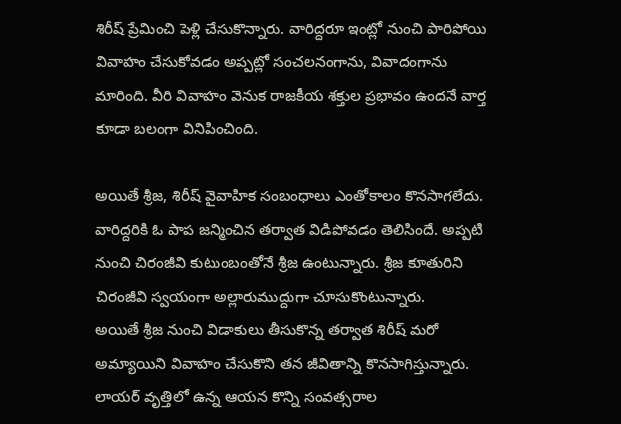శిరీష్ ప్రేమించి పెళ్లి చేసుకొన్నారు. వారిద్దరూ ఇంట్లో నుంచి పారిపోయి వివాహం చేసుకోవడం అప్పట్లో సంచలనంగాను, వివాదంగాను మారింది. వీరి వివాహం వెనుక రాజకీయ శక్తుల ప్రభావం ఉందనే వార్త కూడా బలంగా వినిపించింది.

అయితే శ్రీజ, శిరీష్ వైవాహిక సంబంధాలు ఎంతోకాలం కొనసాగలేదు. వారిద్దరికి ఓ పాప జన్మించిన తర్వాత విడిపోవడం తెలిసిందే. అప్పటి నుంచి చిరంజీవి కుటుంబంతోనే శ్రీజ ఉంటున్నారు. శ్రీజ కూతురిని చిరంజీవి స్వయంగా అల్లారుముద్దుగా చూసుకొంటున్నారు.
అయితే శ్రీజ నుంచి విడాకులు తీసుకొన్న తర్వాత శిరీష్ మరో అమ్యాయిని వివాహం చేసుకొని తన జీవితాన్ని కొనసాగిస్తున్నారు. లాయర్ వృత్తిలో ఉన్న ఆయన కొన్ని సంవత్సరాల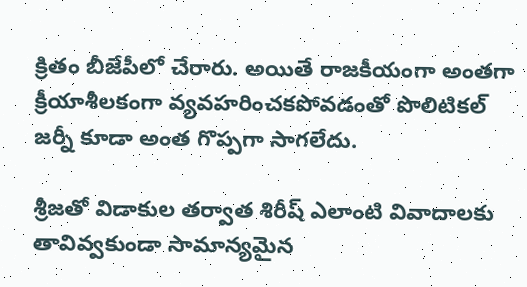క్రితం బీజేపీలో చేరారు. అయితే రాజకీయంగా అంతగా క్రీయాశీలకంగా వ్యవహరించకపోవడంతో పొలిటికల్ జర్నీ కూడా అంత గొప్పగా సాగలేదు.

శ్రీజతో విడాకుల తర్వాత శిరీష్ ఎలాంటి వివాదాలకు తావివ్వకుండా సామాన్యమైన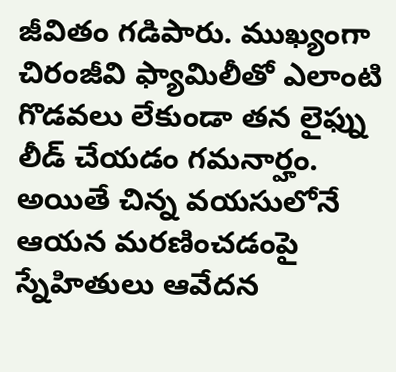జీవితం గడిపారు. ముఖ్యంగా చిరంజీవి ఫ్యామిలీతో ఎలాంటి గొడవలు లేకుండా తన లైఫ్ను లీడ్ చేయడం గమనార్హం. అయితే చిన్న వయసులోనే ఆయన మరణించడంపై స్నేహితులు ఆవేదన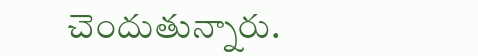చెందుతున్నారు.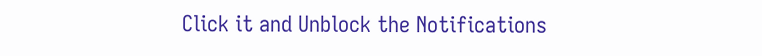Click it and Unblock the Notifications